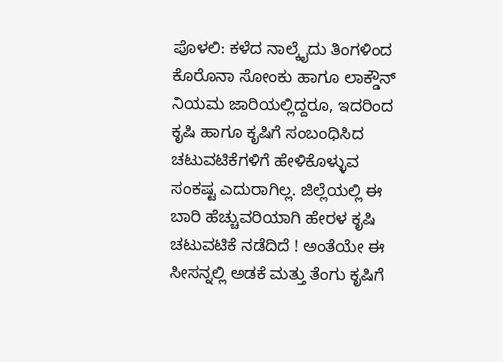ಪೊಳಲಿ: ಕಳೆದ ನಾಲ್ಕೈದು ತಿಂಗಳಿಂದ ಕೊರೊನಾ ಸೋಂಕು ಹಾಗೂ ಲಾಕ್ಡೌನ್ ನಿಯಮ ಜಾರಿಯಲ್ಲಿದ್ದರೂ, ಇದರಿಂದ ಕೃಷಿ ಹಾಗೂ ಕೃಷಿಗೆ ಸಂಬಂಧಿಸಿದ ಚಟುವಟಿಕೆಗಳಿಗೆ ಹೇಳಿಕೊಳ್ಳುವ ಸಂಕಷ್ಟ ಎದುರಾಗಿಲ್ಲ. ಜಿಲ್ಲೆಯಲ್ಲಿ ಈ ಬಾರಿ ಹೆಚ್ಚುವರಿಯಾಗಿ ಹೇರಳ ಕೃಷಿ ಚಟುವಟಿಕೆ ನಡೆದಿದೆ ! ಅಂತೆಯೇ ಈ ಸೀಸನ್ನಲ್ಲಿ ಅಡಕೆ ಮತ್ತು ತೆಂಗು ಕೃಷಿಗೆ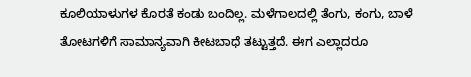ಕೂಲಿಯಾಳುಗಳ ಕೊರತೆ ಕಂಡು ಬಂದಿಲ್ಲ. ಮಳೆಗಾಲದಲ್ಲಿ ತೆಂಗು, ಕಂಗು, ಬಾಳೆ ತೋಟಗಳಿಗೆ ಸಾಮಾನ್ಯವಾಗಿ ಕೀಟಬಾಧೆ ತಟ್ಟುತ್ತದೆ. ಈಗ ಎಲ್ಲಾದರೂ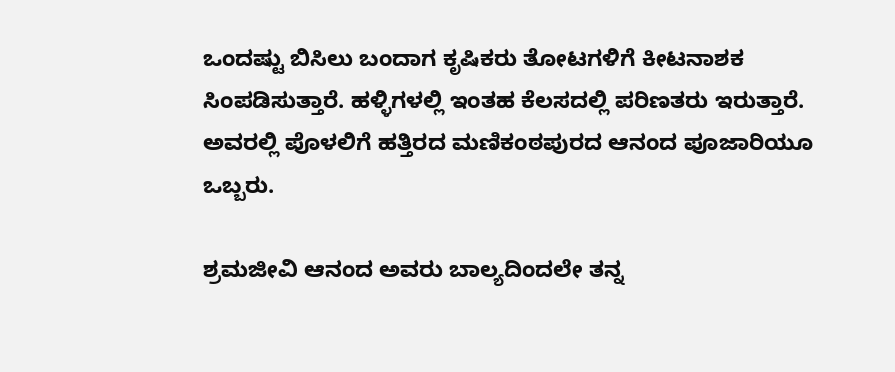ಒಂದಷ್ಟು ಬಿಸಿಲು ಬಂದಾಗ ಕೃಷಿಕರು ತೋಟಗಳಿಗೆ ಕೀಟನಾಶಕ ಸಿಂಪಡಿಸುತ್ತಾರೆ. ಹಳ್ಳಿಗಳಲ್ಲಿ ಇಂತಹ ಕೆಲಸದಲ್ಲಿ ಪರಿಣತರು ಇರುತ್ತಾರೆ. ಅವರಲ್ಲಿ ಪೊಳಲಿಗೆ ಹತ್ತಿರದ ಮಣಿಕಂಠಪುರದ ಆನಂದ ಪೂಜಾರಿಯೂ ಒಬ್ಬರು.

ಶ್ರಮಜೀವಿ ಆನಂದ ಅವರು ಬಾಲ್ಯದಿಂದಲೇ ತನ್ನ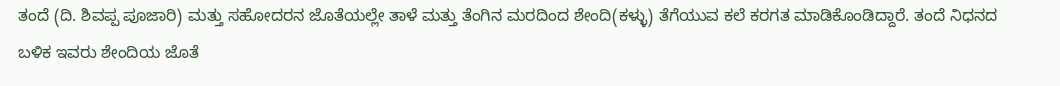ತಂದೆ (ದಿ. ಶಿವಪ್ಪ ಪೂಜಾರಿ) ಮತ್ತು ಸಹೋದರನ ಜೊತೆಯಲ್ಲೇ ತಾಳೆ ಮತ್ತು ತೆಂಗಿನ ಮರದಿಂದ ಶೇಂದಿ(ಕಳ್ಳು) ತೆಗೆಯುವ ಕಲೆ ಕರಗತ ಮಾಡಿಕೊಂಡಿದ್ದಾರೆ. ತಂದೆ ನಿಧನದ ಬಳಿಕ ಇವರು ಶೇಂದಿಯ ಜೊತೆ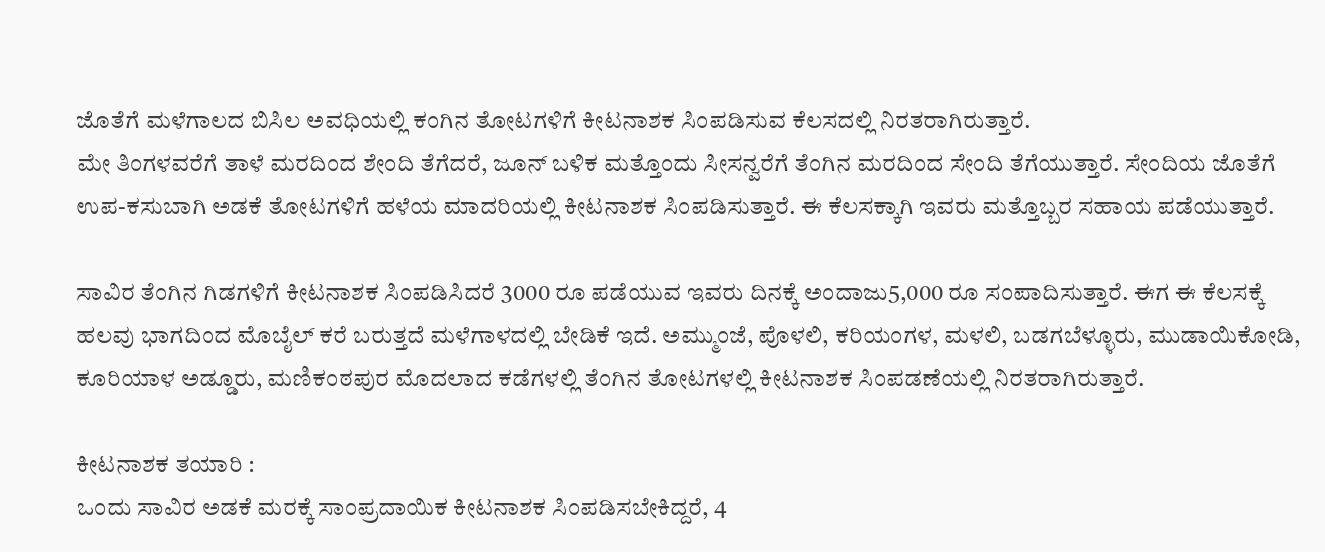ಜೊತೆಗೆ ಮಳೆಗಾಲದ ಬಿಸಿಲ ಅವಧಿಯಲ್ಲಿ ಕಂಗಿನ ತೋಟಗಳಿಗೆ ಕೀಟನಾಶಕ ಸಿಂಪಡಿಸುವ ಕೆಲಸದಲ್ಲಿ ನಿರತರಾಗಿರುತ್ತಾರೆ.
ಮೇ ತಿಂಗಳವರೆಗೆ ತಾಳೆ ಮರದಿಂದ ಶೇಂದಿ ತೆಗೆದರೆ, ಜೂನ್ ಬಳಿಕ ಮತ್ತೊಂದು ಸೀಸನ್ವರೆಗೆ ತೆಂಗಿನ ಮರದಿಂದ ಸೇಂದಿ ತೆಗೆಯುತ್ತಾರೆ. ಸೇಂದಿಯ ಜೊತೆಗೆ ಉಪ-ಕಸುಬಾಗಿ ಅಡಕೆ ತೋಟಗಳಿಗೆ ಹಳೆಯ ಮಾದರಿಯಲ್ಲಿ ಕೀಟನಾಶಕ ಸಿಂಪಡಿಸುತ್ತಾರೆ. ಈ ಕೆಲಸಕ್ಕಾಗಿ ಇವರು ಮತ್ತೊಬ್ಬರ ಸಹಾಯ ಪಡೆಯುತ್ತಾರೆ.

ಸಾವಿರ ತೆಂಗಿನ ಗಿಡಗಳಿಗೆ ಕೀಟನಾಶಕ ಸಿಂಪಡಿಸಿದರೆ 3000 ರೂ ಪಡೆಯುವ ಇವರು ದಿನಕ್ಕೆ ಅಂದಾಜು5,000 ರೂ ಸಂಪಾದಿಸುತ್ತಾರೆ. ಈಗ ಈ ಕೆಲಸಕ್ಕೆ ಹಲವು ಭಾಗದಿಂದ ಮೊಬೈಲ್ ಕರೆ ಬರುತ್ತದೆ ಮಳೆಗಾಳದಲ್ಲಿ ಬೇಡಿಕೆ ಇದೆ. ಅಮ್ಮುಂಜೆ, ಪೊಳಲಿ, ಕರಿಯಂಗಳ, ಮಳಲಿ, ಬಡಗಬೆಳ್ಳೂರು, ಮುಡಾಯಿಕೋಡಿ, ಕೂರಿಯಾಳ ಅಡ್ಡೂರು, ಮಣಿಕಂಠಪುರ ಮೊದಲಾದ ಕಡೆಗಳಲ್ಲಿ ತೆಂಗಿನ ತೋಟಗಳಲ್ಲಿ ಕೀಟನಾಶಕ ಸಿಂಪಡಣೆಯಲ್ಲಿ ನಿರತರಾಗಿರುತ್ತಾರೆ.

ಕೀಟನಾಶಕ ತಯಾರಿ :
ಒಂದು ಸಾವಿರ ಅಡಕೆ ಮರಕ್ಕೆ ಸಾಂಪ್ರದಾಯಿಕ ಕೀಟನಾಶಕ ಸಿಂಪಡಿಸಬೇಕಿದ್ದರೆ, 4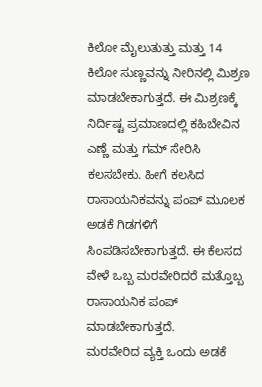ಕಿಲೋ ಮೈಲುತುತ್ತು ಮತ್ತು 14 ಕಿಲೋ ಸುಣ್ಣವನ್ನು ನೀರಿನಲ್ಲಿ ಮಿಶ್ರಣ ಮಾಡಬೇಕಾಗುತ್ತದೆ. ಈ ಮಿಶ್ರಣಕ್ಕೆ ನಿರ್ದಿಷ್ಟ ಪ್ರಮಾಣದಲ್ಲಿ ಕಹಿಬೇವಿನ ಎಣ್ಣೆ ಮತ್ತು ಗಮ್ ಸೇರಿಸಿ ಕಲಸಬೇಕು. ಹೀಗೆ ಕಲಸಿದ ರಾಸಾಯನಿಕವನ್ನು ಪಂಪ್ ಮೂಲಕ ಅಡಕೆ ಗಿಡಗಳಿಗೆ ಸಿಂಪಡಿಸಬೇಕಾಗುತ್ತದೆ. ಈ ಕೆಲಸದ ವೇಳೆ ಒಬ್ಬ ಮರವೇರಿದರೆ ಮತ್ತೊಬ್ಬ ರಾಸಾಯನಿಕ ಪಂಪ್ ಮಾಡಬೇಕಾಗುತ್ತದೆ.
ಮರವೇರಿದ ವ್ಯಕ್ತಿ ಒಂದು ಅಡಕೆ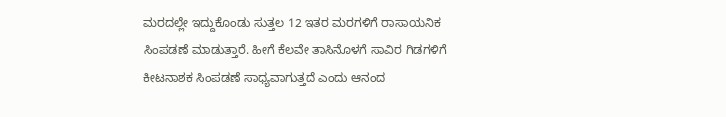ಮರದಲ್ಲೇ ಇದ್ದುಕೊಂಡು ಸುತ್ತಲ 12 ಇತರ ಮರಗಳಿಗೆ ರಾಸಾಯನಿಕ ಸಿಂಪಡಣೆ ಮಾಡುತ್ತಾರೆ. ಹೀಗೆ ಕೆಲವೇ ತಾಸಿನೊಳಗೆ ಸಾವಿರ ಗಿಡಗಳಿಗೆ ಕೀಟನಾಶಕ ಸಿಂಪಡಣೆ ಸಾಧ್ಯವಾಗುತ್ತದೆ ಎಂದು ಆನಂದ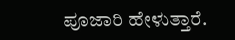ಪೂಜಾರಿ ಹೇಳುತ್ತಾರೆ.